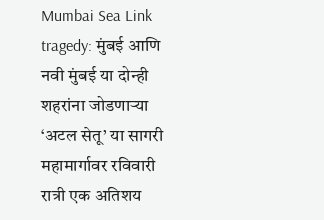Mumbai Sea Link tragedy: मुंबई आणि नवी मुंबई या दोन्ही शहरांना जोडणाऱ्या ‘अटल सेतू’ या सागरी महामार्गावर रविवारी रात्री एक अतिशय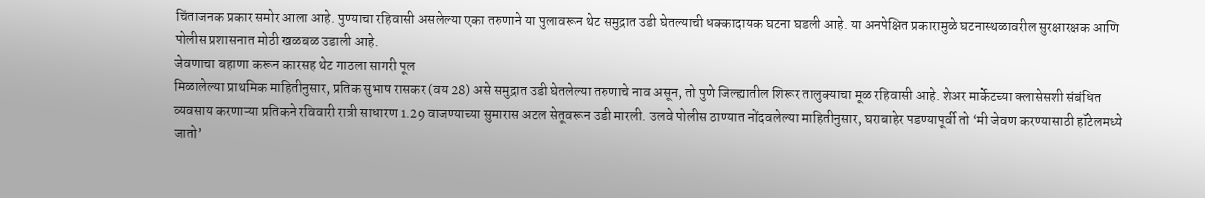चिंताजनक प्रकार समोर आला आहे. पुण्याचा रहिवासी असलेल्या एका तरुणाने या पुलावरून थेट समुद्रात उडी घेतल्याची धक्कादायक घटना घडली आहे. या अनपेक्षित प्रकारामुळे घटनास्थळावरील सुरक्षारक्षक आणि पोलीस प्रशासनात मोठी खळबळ उडाली आहे.
जेवणाचा बहाणा करून कारसह थेट गाठला सागरी पूल
मिळालेल्या प्राथमिक माहितीनुसार, प्रतिक सुभाष रासकर (वय 28) असे समुद्रात उडी घेतलेल्या तरुणाचे नाव असून, तो पुणे जिल्ह्यातील शिरूर तालुक्याचा मूळ रहिवासी आहे. शेअर मार्केटच्या क्लासेसशी संबंधित व्यवसाय करणाऱ्या प्रतिकने रविवारी रात्री साधारण 1.29 वाजण्याच्या सुमारास अटल सेतूवरून उडी मारली. उलवे पोलीस ठाण्यात नोंदवलेल्या माहितीनुसार, घराबाहेर पडण्यापूर्वी तो ‘मी जेवण करण्यासाठी हॉटेलमध्ये जातो’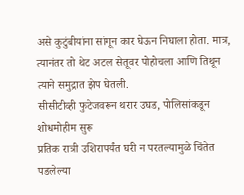असे कुटुंबीयांना सांगून कार घेऊन निघाला होता. मात्र, त्यानंतर तो थेट अटल सेतूवर पोहोचला आणि तिथून त्याने समुद्रात झेप घेतली.
सीसीटीव्ही फुटेजवरून थरार उघड, पोलिसांकडून शोधमोहीम सुरू
प्रतिक रात्री उशिरापर्यंत घरी न परतल्यामुळे चिंतेत पडलेल्या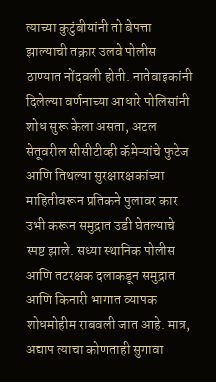त्याच्या कुटुंबीयांनी तो बेपत्ता झाल्याची तक्रार उलवे पोलीस ठाण्यात नोंदवली होती. नातेवाइकांनी दिलेल्या वर्णनाच्या आधारे पोलिसांनी शोध सुरू केला असता, अटल सेतूवरील सीसीटीव्ही कॅमेऱ्यांचे फुटेज आणि तिथल्या सुरक्षारक्षकांच्या माहितीवरून प्रतिकने पुलावर कार उभी करून समुद्रात उडी घेतल्याचे स्पष्ट झाले. सध्या स्थानिक पोलीस आणि तटरक्षक दलाकडून समुद्रात आणि किनारी भागात व्यापक शोधमोहीम राबवली जात आहे. मात्र, अद्याप त्याचा कोणताही सुगावा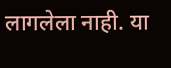लागलेला नाही. या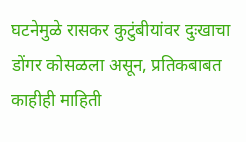घटनेमुळे रासकर कुटुंबीयांवर दुःखाचा डोंगर कोसळला असून, प्रतिकबाबत काहीही माहिती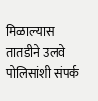मिळाल्यास तातडीने उलवे पोलिसांशी संपर्क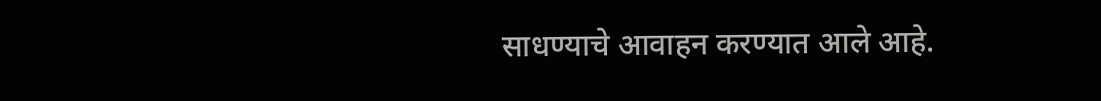साधण्याचे आवाहन करण्यात आले आहे.